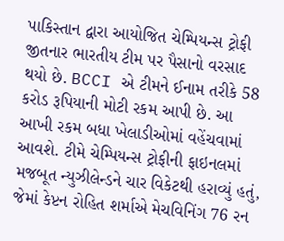પાકિસ્તાન દ્વારા આયોજિત ચેમ્પિયન્સ ટ્રોફી જીતનાર ભારતીય ટીમ પર પૈસાનો વરસાદ થયો છે. BCCI એ ટીમને ઈનામ તરીકે 58 કરોડ રૂપિયાની મોટી રકમ આપી છે. આ આખી રકમ બધા ખેલાડીઓમાં વહેંચવામાં આવશે. ટીમે ચેમ્પિયન્સ ટ્રોફીની ફાઇનલમાં મજબૂત ન્યુઝીલેન્ડને ચાર વિકેટથી હરાવ્યું હતું, જેમાં કેપ્ટન રોહિત શર્માએ મેચવિનિંગ 76 રન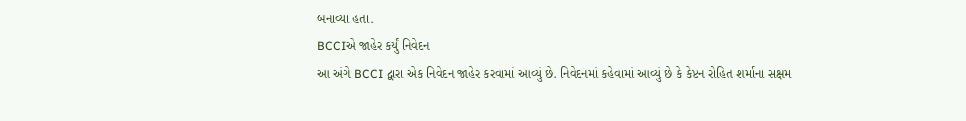બનાવ્યા હતા.
BCCIએ જાહેર કર્યું નિવેદન
આ અંગે BCCI દ્વારા એક નિવેદન જાહેર કરવામાં આવ્યું છે. નિવેદનમાં કહેવામાં આવ્યું છે કે કેપ્ટન રોહિત શર્માના સક્ષમ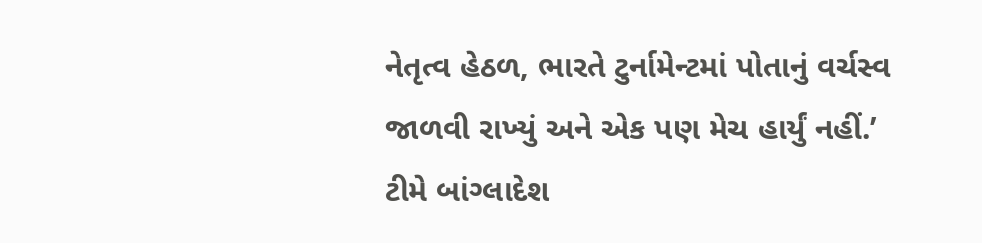નેતૃત્વ હેઠળ, ભારતે ટુર્નામેન્ટમાં પોતાનું વર્ચસ્વ જાળવી રાખ્યું અને એક પણ મેચ હાર્યું નહીં.’ ટીમે બાંગ્લાદેશ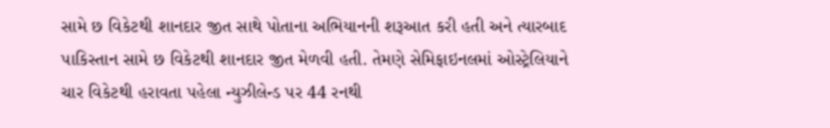સામે છ વિકેટથી શાનદાર જીત સાથે પોતાના અભિયાનની શરૂઆત કરી હતી અને ત્યારબાદ પાકિસ્તાન સામે છ વિકેટથી શાનદાર જીત મેળવી હતી. તેમણે સેમિફાઇનલમાં ઓસ્ટ્રેલિયાને ચાર વિકેટથી હરાવતા પહેલા ન્યુઝીલેન્ડ પર 44 રનથી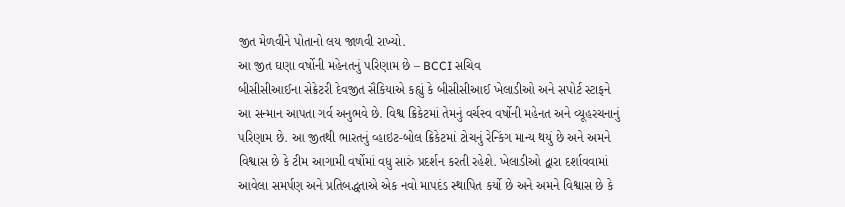જીત મેળવીને પોતાનો લય જાળવી રાખ્યો.
આ જીત ઘણા વર્ષોની મહેનતનું પરિણામ છે – BCCI સચિવ
બીસીસીઆઈના સેક્રેટરી દેવજીત સૈકિયાએ કહ્યું કે બીસીસીઆઈ ખેલાડીઓ અને સપોર્ટ સ્ટાફને આ સન્માન આપતા ગર્વ અનુભવે છે. વિશ્વ ક્રિકેટમાં તેમનું વર્ચસ્વ વર્ષોની મહેનત અને વ્યૂહરચનાનું પરિણામ છે. આ જીતથી ભારતનું વ્હાઇટ-બોલ ક્રિકેટમાં ટોચનું રેન્કિંગ માન્ય થયું છે અને અમને વિશ્વાસ છે કે ટીમ આગામી વર્ષોમાં વધુ સારું પ્રદર્શન કરતી રહેશે. ખેલાડીઓ દ્વારા દર્શાવવામાં આવેલા સમર્પણ અને પ્રતિબદ્ધતાએ એક નવો માપદંડ સ્થાપિત કર્યો છે અને અમને વિશ્વાસ છે કે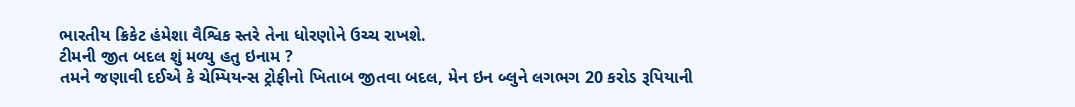ભારતીય ક્રિકેટ હંમેશા વૈશ્વિક સ્તરે તેના ધોરણોને ઉચ્ચ રાખશે.
ટીમની જીત બદલ શું મળ્યુ હતુ ઇનામ ?
તમને જણાવી દઈએ કે ચેમ્પિયન્સ ટ્રોફીનો ખિતાબ જીતવા બદલ, મેન ઇન બ્લુને લગભગ 20 કરોડ રૂપિયાની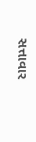સત્તાવાર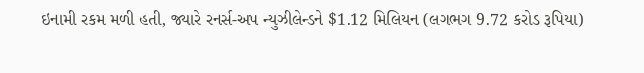ઇનામી રકમ મળી હતી, જ્યારે રનર્સ-અપ ન્યુઝીલેન્ડને $1.12 મિલિયન (લગભગ 9.72 કરોડ રૂપિયા)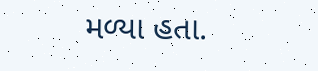મળ્યા હતા.